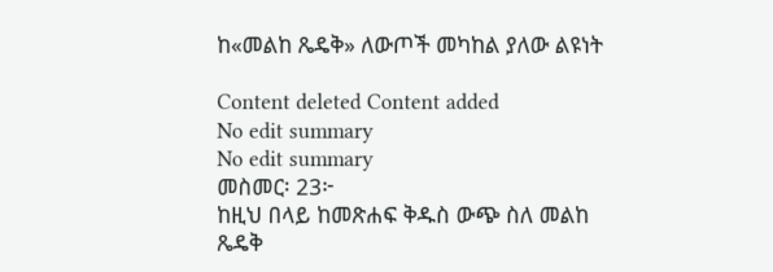ከ«መልከ ጼዴቅ» ለውጦች መካከል ያለው ልዩነት

Content deleted Content added
No edit summary
No edit summary
መስመር፡ 23፦
ከዚህ በላይ ከመጽሐፍ ቅዱስ ውጭ ስለ መልከ ጼዴቅ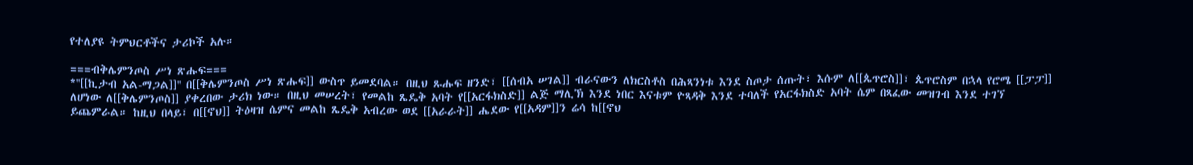የተለያዩ ትምህርቶችና ታሪኮች አሉ።

===ብቅሌምንጦስ ሥነ ጽሑፍ===
*''[[ኪታብ አል-ማጋል]]'' በ[[ቅሌምንጦስ ሥነ ጽሑፍ]] ውስጥ ይመደባል። በዚህ ጹሑፍ ዘንድ፣ [[ሰብአ ሠገል]] ብራናውን ለክርስቶስ በሕጻንነቱ እንደ ስጦታ ሰጡት፣ እሱም ለ[[ጴጥሮስ]]፣ ጴጥሮስም በኋላ የሮሜ [[ፓፓ]] ለሆነው ለ[[ቅሌምንጦስ]] ያቀረበው ታሪክ ነው። በዚህ መሠረት፣ የመልከ ጼዴቅ አባት የ[[አርፋክስድ]] ልጅ ማሊኽ እንደ ነበር እናቱም ዮጻዳቅ እንደ ተባለች የአርፋክስድ አባት ሴም በጻፈው መዝገብ እንደ ተገኘ ይጨምራል። ከዚህ በላይ፣ በ[[ኖህ]] ትዕዛዝ ሴምና መልከ ጼዴቅ አብረው ወደ [[አራራት]] ሔደው የ[[አዳም]]ን ሬሳ ከ[[ኖህ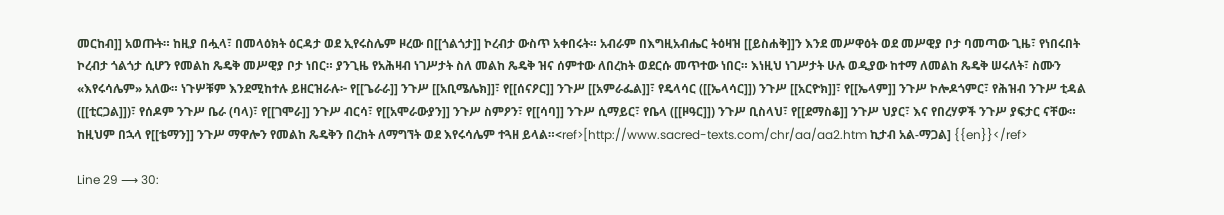መርከብ]] አወጡት። ከዚያ በሗላ፣ በመላዕክት ዕርዳታ ወደ ኢየሩስሌም ዞረው በ[[ጎልጎታ]] ኮረብታ ውስጥ አቀበሩት። አብራም በእግዚአብሔር ትዕዛዝ [[ይስሐቅ]]ን እንደ መሥዋዕት ወደ መሥዊያ ቦታ ባመጣው ጊዜ፣ የነበሩበት ኮረብታ ጎልጎታ ሲሆን የመልከ ጼዴቅ መሥዊያ ቦታ ነበር። ያንጊዜ የአሕዛብ ነገሥታት ስለ መልከ ጼዴቅ ዝና ሰምተው ለበረከት ወደርሱ መጥተው ነበር። እነዚህ ነገሥታት ሁሉ ወዲያው ከተማ ለመልከ ጼዴቅ ሠሩለት፣ ስሙን «እየሩሳሌም» አለው። ነጉሦቹም እንደሚከተሉ ይዘርዝራሉ፦ የ[[ጌራራ]] ንጉሥ [[አቢሜሌክ]]፣ የ[[ሰናዖር]] ንጉሥ [[አምራፌል]]፣ የዴላሳር ([[ኤላሳር]]) ንጉሥ [[አርዮክ]]፣ የ[[ኤላም]] ንጉሥ ኮሎዶጎምር፣ የሕዝብ ንጉሥ ቲዳል ([[ቲርጋል]])፣ የሰዶም ንጉሥ ቤራ (ባላ)፣ የ[[ገሞራ]] ንጉሥ ብርሳ፣ የ[[አሞራውያን]] ንጉሥ ስምዖን፣ የ[[ሳባ]] ንጉሥ ሲማይር፣ የቤላ ([[ዞዓር]]) ንጉሥ ቢስላህ፣ የ[[ደማስቆ]] ንጉሥ ህያር፣ እና የበረሃዎች ንጉሥ ያፍታር ናቸው። ከዚህም በኋላ የ[[ቴማን]] ንጉሥ ማዋሎን የመልከ ጼዴቅን በረከት ለማግኘት ወደ እየሩሳሌም ተጓዘ ይላል።<ref>[http://www.sacred-texts.com/chr/aa/aa2.htm ኪታብ አል-ማጋል] {{en}}</ref>

Line 29 ⟶ 30: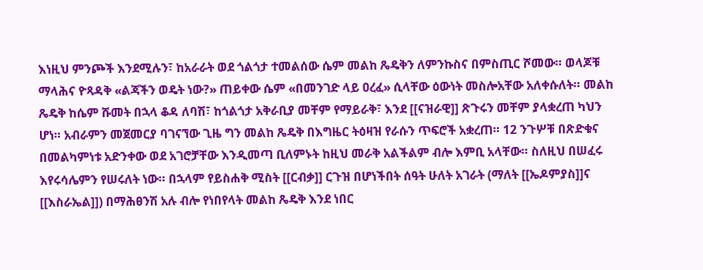እነዚህ ምንጮች እንደሚሉን፣ ከአራራት ወደ ጎልጎታ ተመልሰው ሴም መልከ ጼዴቅን ለምንኩስና በምስጢር ሾመው። ወላጆቹ ማላሕና ዮጻዳቅ «ልጃችን ወዴት ነው?» ጠይቀው ሴም «በመንገድ ላይ ዐረፈ» ሲላቸው ዕውነት መስሎአቸው አለቀሱለት። መልከ ጼዴቅ ከሴም ሹመት በኋላ ቆዳ ለባሽ፣ ከጎልጎታ አቅራቢያ መቸም የማይራቅ፣ እንደ [[ናዝራዊ]] ጽጉሩን መቸም ያላቋረጠ ካህን ሆነ። አብራምን መጀመርያ ባገናኘው ጊዜ ግን መልከ ጼዴቅ በእግዜር ትዕዛዝ የራሱን ጥፍሮች አቋረጠ። 12 ንጉሦቹ በጽድቁና በመልካምነቱ አድንቀው ወደ አገሮቻቸው እንዲመጣ ቢለምኑት ከዚህ መራቅ አልችልም ብሎ እምቢ አላቸው። ስለዚህ በሠፈሩ እየሩሳሌምን የሠሩለት ነው። በኋላም የይስሐቅ ሚስት [[ርብቃ]] ርጉዝ በሆነችበት ሰዓት ሁለት አገራት (ማለት [[ኤዶምያስ]]ና [[እስራኤል]]) በማሕፀንሽ አሉ ብሎ የነበየላት መልከ ጼዴቅ እንደ ነበር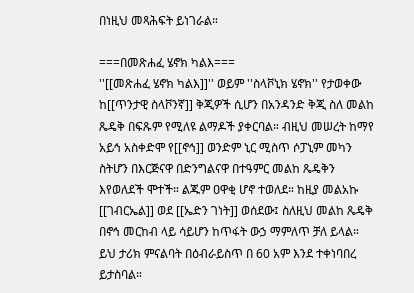በነዚህ መጻሕፍት ይነገራል።

===በመጽሐፈ ሄኖክ ካልእ===
''[[መጽሐፈ ሄኖክ ካልእ]]'' ወይም ''ስላቮኒክ ሄኖክ'' የታወቀው ከ[[ጥንታዊ ስላቮንኛ]] ቅጂዎች ሲሆን በአንዳንድ ቅጂ ስለ መልከ ጼዴቅ በፍጹም የሚለዩ ልማዶች ያቀርባል። ብዚህ መሠረት ከማየ አይኅ አስቀድሞ የ[[ኖኅ]] ወንድም ኒር ሚስጥ ሶፓኒም መካን ስትሆን በእርጅናዋ በድንግልናዋ በተዓምር መልከ ጼዴቅን እየወለደች ሞተች። ልጁም ዐዋቂ ሆኖ ተወለደ። ከዚያ መልአኩ [[ገብርኤል]] ወደ [[ኤድን ገነት]] ወሰደው፤ ስለዚህ መልከ ጼዴቅ በኖኅ መርከብ ላይ ሳይሆን ከጥፋት ውኃ ማምለጥ ቻለ ይላል። ይህ ታሪክ ምናልባት በዕብራይስጥ በ 60 አም እንደ ተቀነባበረ ይታስባል።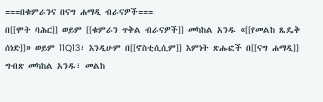===በቁምራንና በናግ ሐማዲ ብራናዎች===
በ[[ሞት ባሕር]] ወይም [[ቁምራን ጥቅል ብራናዎች]] መካከል አንዱ «[[የመልከ ጼዴቅ ሰነድ]]» ወይም 11Q13፣ እንዲሁም በ[[ኖስቲሲሲም]] እምነት ጽሑፎች በ[[ናግ ሐማዲ]] ግብጽ መካከል አንዱ፣ መልከ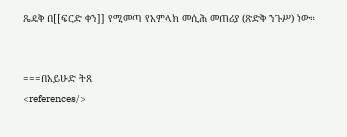ጼዴቅ በ[[ፍርድ ቀን]] የሚመጣ የአምላክ መሲሕ መጠሪያ (ጽድቅ ንጉሥ) ነው።


===በአይሁድ ትጸ
<references/>